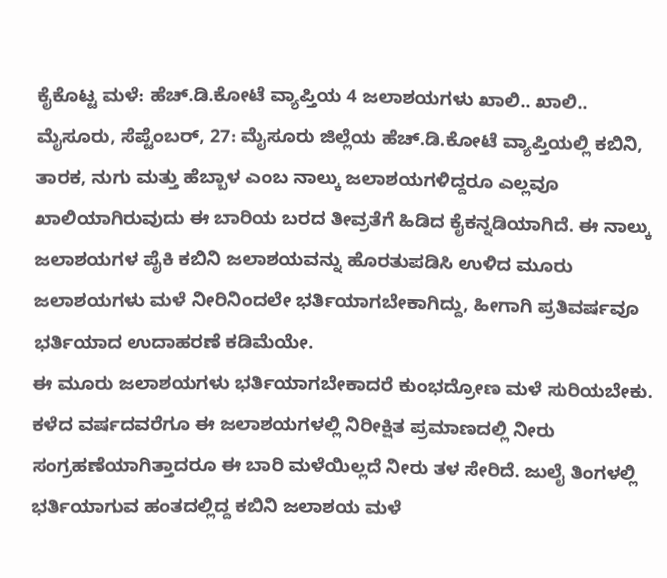ಕೈಕೊಟ್ಟ ಮಳೆ: ಹೆಚ್.ಡಿ.ಕೋಟೆ ವ್ಯಾಪ್ತಿಯ 4 ಜಲಾಶಯಗಳು ಖಾಲಿ.. ಖಾಲಿ..
ಮೈಸೂರು, ಸೆಪ್ಟೆಂಬರ್, 27: ಮೈಸೂರು ಜಿಲ್ಲೆಯ ಹೆಚ್.ಡಿ.ಕೋಟೆ ವ್ಯಾಪ್ತಿಯಲ್ಲಿ ಕಬಿನಿ, ತಾರಕ, ನುಗು ಮತ್ತು ಹೆಬ್ಬಾಳ ಎಂಬ ನಾಲ್ಕು ಜಲಾಶಯಗಳಿದ್ದರೂ ಎಲ್ಲವೂ ಖಾಲಿಯಾಗಿರುವುದು ಈ ಬಾರಿಯ ಬರದ ತೀವ್ರತೆಗೆ ಹಿಡಿದ ಕೈಕನ್ನಡಿಯಾಗಿದೆ. ಈ ನಾಲ್ಕು ಜಲಾಶಯಗಳ ಪೈಕಿ ಕಬಿನಿ ಜಲಾಶಯವನ್ನು ಹೊರತುಪಡಿಸಿ ಉಳಿದ ಮೂರು ಜಲಾಶಯಗಳು ಮಳೆ ನೀರಿನಿಂದಲೇ ಭರ್ತಿಯಾಗಬೇಕಾಗಿದ್ದು, ಹೀಗಾಗಿ ಪ್ರತಿವರ್ಷವೂ ಭರ್ತಿಯಾದ ಉದಾಹರಣೆ ಕಡಿಮೆಯೇ.
ಈ ಮೂರು ಜಲಾಶಯಗಳು ಭರ್ತಿಯಾಗಬೇಕಾದರೆ ಕುಂಭದ್ರೋಣ ಮಳೆ ಸುರಿಯಬೇಕು. ಕಳೆದ ವರ್ಷದವರೆಗೂ ಈ ಜಲಾಶಯಗಳಲ್ಲಿ ನಿರೀಕ್ಷಿತ ಪ್ರಮಾಣದಲ್ಲಿ ನೀರು ಸಂಗ್ರಹಣೆಯಾಗಿತ್ತಾದರೂ ಈ ಬಾರಿ ಮಳೆಯಿಲ್ಲದೆ ನೀರು ತಳ ಸೇರಿದೆ. ಜುಲೈ ತಿಂಗಳಲ್ಲಿ ಭರ್ತಿಯಾಗುವ ಹಂತದಲ್ಲಿದ್ದ ಕಬಿನಿ ಜಲಾಶಯ ಮಳೆ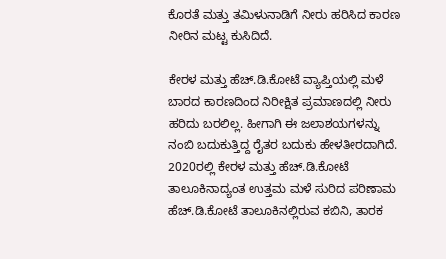ಕೊರತೆ ಮತ್ತು ತಮಿಳುನಾಡಿಗೆ ನೀರು ಹರಿಸಿದ ಕಾರಣ ನೀರಿನ ಮಟ್ಟ ಕುಸಿದಿದೆ.

ಕೇರಳ ಮತ್ತು ಹೆಚ್.ಡಿ.ಕೋಟೆ ವ್ಯಾಪ್ತಿಯಲ್ಲಿ ಮಳೆ ಬಾರದ ಕಾರಣದಿಂದ ನಿರೀಕ್ಷಿತ ಪ್ರಮಾಣದಲ್ಲಿ ನೀರು ಹರಿದು ಬರಲಿಲ್ಲ. ಹೀಗಾಗಿ ಈ ಜಲಾಶಯಗಳನ್ನು ನಂಬಿ ಬದುಕುತ್ತಿದ್ದ ರೈತರ ಬದುಕು ಹೇಳತೀರದಾಗಿದೆ.
2020ರಲ್ಲಿ ಕೇರಳ ಮತ್ತು ಹೆಚ್.ಡಿ.ಕೋಟೆ ತಾಲೂಕಿನಾದ್ಯಂತ ಉತ್ತಮ ಮಳೆ ಸುರಿದ ಪರಿಣಾಮ ಹೆಚ್.ಡಿ.ಕೋಟೆ ತಾಲೂಕಿನಲ್ಲಿರುವ ಕಬಿನಿ, ತಾರಕ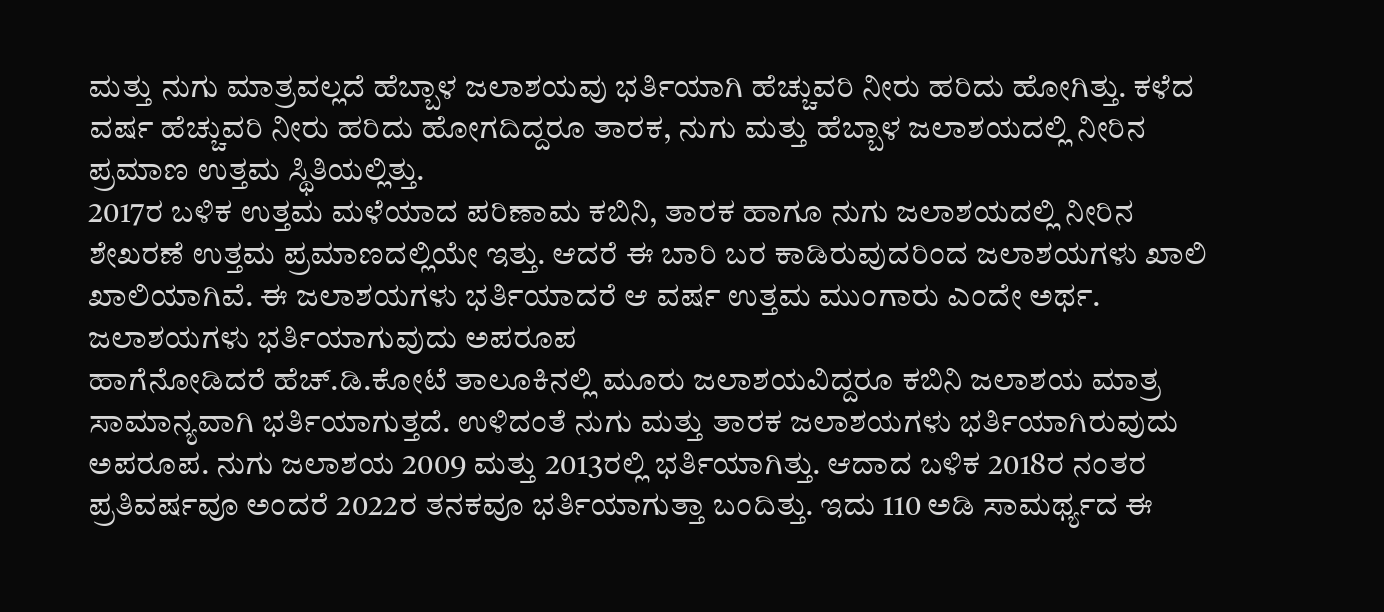ಮತ್ತು ನುಗು ಮಾತ್ರವಲ್ಲದೆ ಹೆಬ್ಬಾಳ ಜಲಾಶಯವು ಭರ್ತಿಯಾಗಿ ಹೆಚ್ಚುವರಿ ನೀರು ಹರಿದು ಹೋಗಿತ್ತು. ಕಳೆದ ವರ್ಷ ಹೆಚ್ಚುವರಿ ನೀರು ಹರಿದು ಹೋಗದಿದ್ದರೂ ತಾರಕ, ನುಗು ಮತ್ತು ಹೆಬ್ಬಾಳ ಜಲಾಶಯದಲ್ಲಿ ನೀರಿನ ಪ್ರಮಾಣ ಉತ್ತಮ ಸ್ಥಿತಿಯಲ್ಲಿತ್ತು.
2017ರ ಬಳಿಕ ಉತ್ತಮ ಮಳೆಯಾದ ಪರಿಣಾಮ ಕಬಿನಿ, ತಾರಕ ಹಾಗೂ ನುಗು ಜಲಾಶಯದಲ್ಲಿ ನೀರಿನ ಶೇಖರಣೆ ಉತ್ತಮ ಪ್ರಮಾಣದಲ್ಲಿಯೇ ಇತ್ತು. ಆದರೆ ಈ ಬಾರಿ ಬರ ಕಾಡಿರುವುದರಿಂದ ಜಲಾಶಯಗಳು ಖಾಲಿ ಖಾಲಿಯಾಗಿವೆ. ಈ ಜಲಾಶಯಗಳು ಭರ್ತಿಯಾದರೆ ಆ ವರ್ಷ ಉತ್ತಮ ಮುಂಗಾರು ಎಂದೇ ಅರ್ಥ.
ಜಲಾಶಯಗಳು ಭರ್ತಿಯಾಗುವುದು ಅಪರೂಪ
ಹಾಗೆನೋಡಿದರೆ ಹೆಚ್.ಡಿ.ಕೋಟೆ ತಾಲೂಕಿನಲ್ಲಿ ಮೂರು ಜಲಾಶಯವಿದ್ದರೂ ಕಬಿನಿ ಜಲಾಶಯ ಮಾತ್ರ ಸಾಮಾನ್ಯವಾಗಿ ಭರ್ತಿಯಾಗುತ್ತದೆ. ಉಳಿದಂತೆ ನುಗು ಮತ್ತು ತಾರಕ ಜಲಾಶಯಗಳು ಭರ್ತಿಯಾಗಿರುವುದು ಅಪರೂಪ. ನುಗು ಜಲಾಶಯ 2009 ಮತ್ತು 2013ರಲ್ಲಿ ಭರ್ತಿಯಾಗಿತ್ತು. ಆದಾದ ಬಳಿಕ 2018ರ ನಂತರ ಪ್ರತಿವರ್ಷವೂ ಅಂದರೆ 2022ರ ತನಕವೂ ಭರ್ತಿಯಾಗುತ್ತಾ ಬಂದಿತ್ತು. ಇದು 110 ಅಡಿ ಸಾಮರ್ಥ್ಯದ ಈ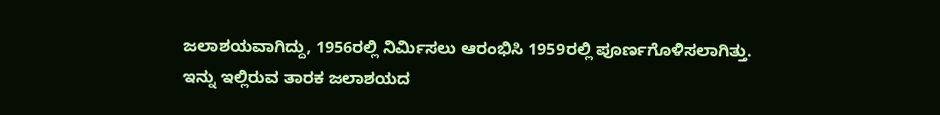ಜಲಾಶಯವಾಗಿದ್ದು, 1956ರಲ್ಲಿ ನಿರ್ಮಿಸಲು ಆರಂಭಿಸಿ 1959ರಲ್ಲಿ ಪೂರ್ಣಗೊಳಿಸಲಾಗಿತ್ತು.
ಇನ್ನು ಇಲ್ಲಿರುವ ತಾರಕ ಜಲಾಶಯದ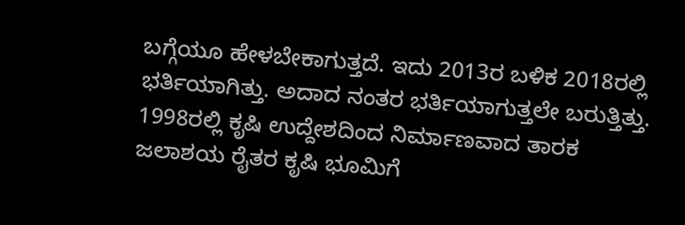ಬಗ್ಗೆಯೂ ಹೇಳಬೇಕಾಗುತ್ತದೆ. ಇದು 2013ರ ಬಳಿಕ 2018ರಲ್ಲಿ ಭರ್ತಿಯಾಗಿತ್ತು. ಅದಾದ ನಂತರ ಭರ್ತಿಯಾಗುತ್ತಲೇ ಬರುತ್ತಿತ್ತು. 1998ರಲ್ಲಿ ಕೃಷಿ ಉದ್ದೇಶದಿಂದ ನಿರ್ಮಾಣವಾದ ತಾರಕ ಜಲಾಶಯ ರೈತರ ಕೃಷಿ ಭೂಮಿಗೆ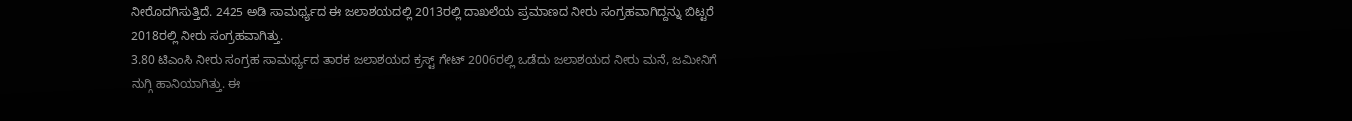ನೀರೊದಗಿಸುತ್ತಿದೆ. 2425 ಅಡಿ ಸಾಮರ್ಥ್ಯದ ಈ ಜಲಾಶಯದಲ್ಲಿ 2013ರಲ್ಲಿ ದಾಖಲೆಯ ಪ್ರಮಾಣದ ನೀರು ಸಂಗ್ರಹವಾಗಿದ್ದನ್ನು ಬಿಟ್ಟರೆ 2018ರಲ್ಲಿ ನೀರು ಸಂಗ್ರಹವಾಗಿತ್ತು.
3.80 ಟಿಎಂಸಿ ನೀರು ಸಂಗ್ರಹ ಸಾಮರ್ಥ್ಯದ ತಾರಕ ಜಲಾಶಯದ ಕ್ರಸ್ಟ್ ಗೇಟ್ 2006ರಲ್ಲಿ ಒಡೆದು ಜಲಾಶಯದ ನೀರು ಮನೆ, ಜಮೀನಿಗೆ ನುಗ್ಗಿ ಹಾನಿಯಾಗಿತ್ತು. ಈ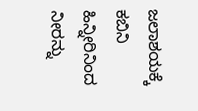ಜಲಾಶಯಕ್ಕೆ ಕಬಿನಿ ಹಿನ್ನೀರಿನಿಂದ ನೀರನ್ನು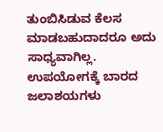ತುಂಬಿಸಿಡುವ ಕೆಲಸ ಮಾಡಬಹುದಾದರೂ ಅದು ಸಾಧ್ಯವಾಗಿಲ್ಲ.
ಉಪಯೋಗಕ್ಕೆ ಬಾರದ ಜಲಾಶಯಗಳು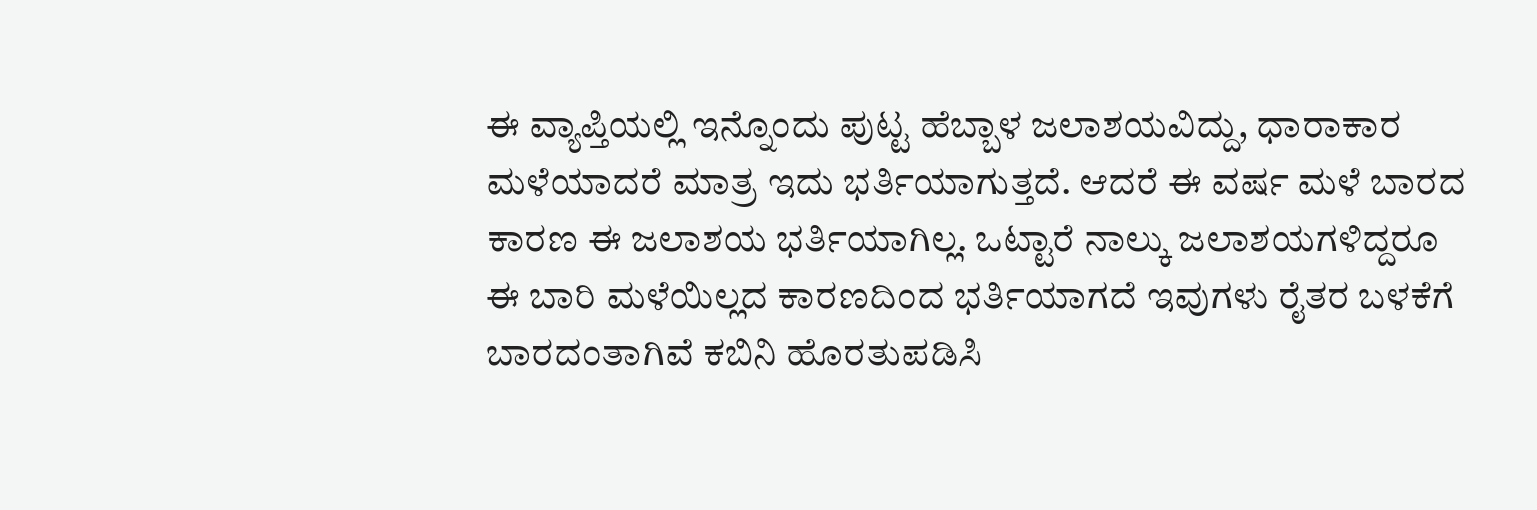ಈ ವ್ಯಾಪ್ತಿಯಲ್ಲಿ ಇನ್ನೊಂದು ಪುಟ್ಟ ಹೆಬ್ಬಾಳ ಜಲಾಶಯವಿದ್ದು, ಧಾರಾಕಾರ ಮಳೆಯಾದರೆ ಮಾತ್ರ ಇದು ಭರ್ತಿಯಾಗುತ್ತದೆ. ಆದರೆ ಈ ವರ್ಷ ಮಳೆ ಬಾರದ ಕಾರಣ ಈ ಜಲಾಶಯ ಭರ್ತಿಯಾಗಿಲ್ಲ. ಒಟ್ಟಾರೆ ನಾಲ್ಕು ಜಲಾಶಯಗಳಿದ್ದರೂ ಈ ಬಾರಿ ಮಳೆಯಿಲ್ಲದ ಕಾರಣದಿಂದ ಭರ್ತಿಯಾಗದೆ ಇವುಗಳು ರೈತರ ಬಳಕೆಗೆ ಬಾರದಂತಾಗಿವೆ ಕಬಿನಿ ಹೊರತುಪಡಿಸಿ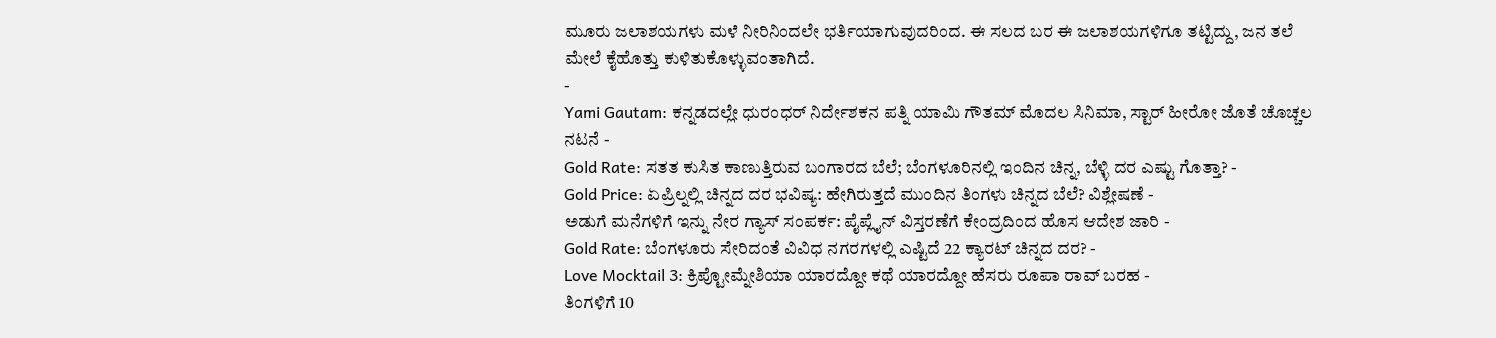ಮೂರು ಜಲಾಶಯಗಳು ಮಳೆ ನೀರಿನಿಂದಲೇ ಭರ್ತಿಯಾಗುವುದರಿಂದ. ಈ ಸಲದ ಬರ ಈ ಜಲಾಶಯಗಳಿಗೂ ತಟ್ಟಿದ್ದು, ಜನ ತಲೆ ಮೇಲೆ ಕೈಹೊತ್ತು ಕುಳಿತುಕೊಳ್ಳುವಂತಾಗಿದೆ.
-
Yami Gautam: ಕನ್ನಡದಲ್ಲೇ ಧುರಂಧರ್ ನಿರ್ದೇಶಕನ ಪತ್ನಿ ಯಾಮಿ ಗೌತಮ್ ಮೊದಲ ಸಿನಿಮಾ, ಸ್ಟಾರ್ ಹೀರೋ ಜೊತೆ ಚೊಚ್ಚಲ ನಟನೆ -
Gold Rate: ಸತತ ಕುಸಿತ ಕಾಣುತ್ತಿರುವ ಬಂಗಾರದ ಬೆಲೆ; ಬೆಂಗಳೂರಿನಲ್ಲಿ ಇಂದಿನ ಚಿನ್ನ, ಬೆಳ್ಳಿ ದರ ಎಷ್ಟು ಗೊತ್ತಾ? -
Gold Price: ಏಪ್ರಿಲ್ನಲ್ಲಿ ಚಿನ್ನದ ದರ ಭವಿಷ್ಯ: ಹೇಗಿರುತ್ತದೆ ಮುಂದಿನ ತಿಂಗಳು ಚಿನ್ನದ ಬೆಲೆ? ವಿಶ್ಲೇಷಣೆ -
ಅಡುಗೆ ಮನೆಗಳಿಗೆ ಇನ್ನು ನೇರ ಗ್ಯಾಸ್ ಸಂಪರ್ಕ: ಪೈಪ್ಲೈನ್ ವಿಸ್ತರಣೆಗೆ ಕೇಂದ್ರದಿಂದ ಹೊಸ ಆದೇಶ ಜಾರಿ -
Gold Rate: ಬೆಂಗಳೂರು ಸೇರಿದಂತೆ ವಿವಿಧ ನಗರಗಳಲ್ಲಿ ಎಷ್ಟಿದೆ 22 ಕ್ಯಾರಟ್ ಚಿನ್ನದ ದರ? -
Love Mocktail 3: ಕ್ರಿಪ್ಟೋಮ್ನೇಶಿಯಾ ಯಾರದ್ದೋ ಕಥೆ ಯಾರದ್ದೋ ಹೆಸರು ರೂಪಾ ರಾವ್ ಬರಹ -
ತಿಂಗಳಿಗೆ 10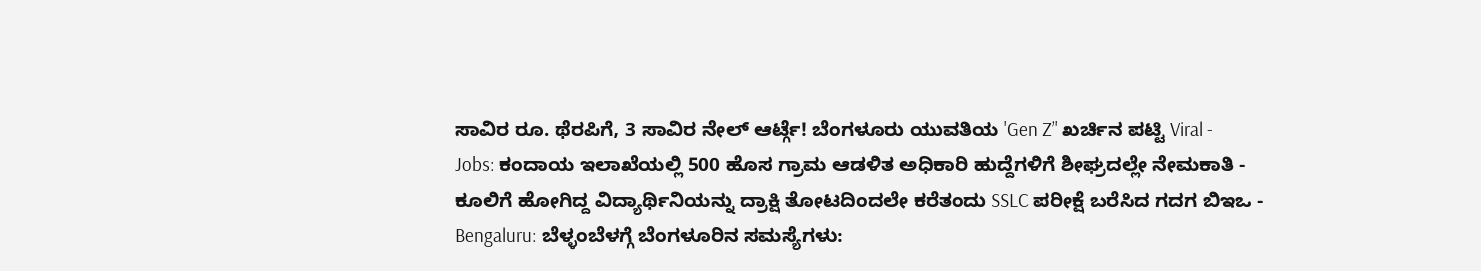ಸಾವಿರ ರೂ. ಥೆರಪಿಗೆ, 3 ಸಾವಿರ ನೇಲ್ ಆರ್ಟ್ಗೆ! ಬೆಂಗಳೂರು ಯುವತಿಯ 'Gen Z’' ಖರ್ಚಿನ ಪಟ್ಟಿ Viral -
Jobs: ಕಂದಾಯ ಇಲಾಖೆಯಲ್ಲಿ 500 ಹೊಸ ಗ್ರಾಮ ಆಡಳಿತ ಅಧಿಕಾರಿ ಹುದ್ದೆಗಳಿಗೆ ಶೀಘ್ರದಲ್ಲೇ ನೇಮಕಾತಿ -
ಕೂಲಿಗೆ ಹೋಗಿದ್ದ ವಿದ್ಯಾರ್ಥಿನಿಯನ್ನು ದ್ರಾಕ್ಷಿ ತೋಟದಿಂದಲೇ ಕರೆತಂದು SSLC ಪರೀಕ್ಷೆ ಬರೆಸಿದ ಗದಗ ಬಿಇಒ -
Bengaluru: ಬೆಳ್ಳಂಬೆಳಗ್ಗೆ ಬೆಂಗಳೂರಿನ ಸಮಸ್ಯೆಗಳು: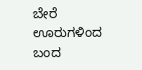ಬೇರೆ ಊರುಗಳಿಂದ ಬಂದ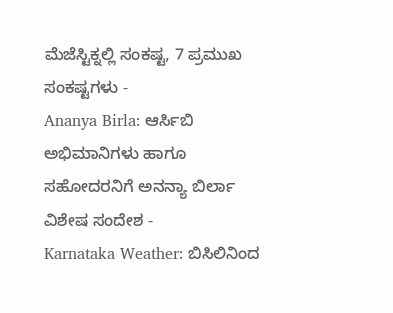ಮೆಜೆಸ್ಟಿಕ್ನಲ್ಲಿ ಸಂಕಷ್ಟ, 7 ಪ್ರಮುಖ ಸಂಕಷ್ಟಗಳು -
Ananya Birla: ಆರ್ಸಿಬಿ ಅಭಿಮಾನಿಗಳು ಹಾಗೂ ಸಹೋದರನಿಗೆ ಅನನ್ಯಾ ಬಿರ್ಲಾ ವಿಶೇಷ ಸಂದೇಶ -
Karnataka Weather: ಬಿಸಿಲಿನಿಂದ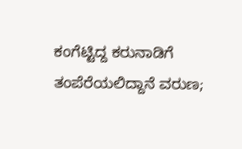ಕಂಗೆಟ್ಟಿದ್ದ ಕರುನಾಡಿಗೆ ತಂಪೆರೆಯಲಿದ್ದಾನೆ ವರುಣ;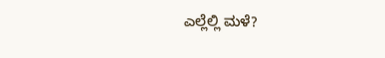ಎಲ್ಲೆಲ್ಲಿ ಮಳೆ?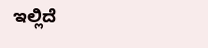ಇಲ್ಲಿದೆ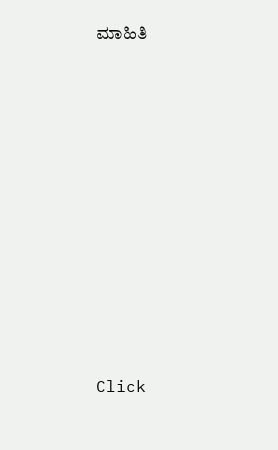ಮಾಹಿತಿ












Click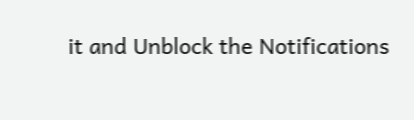it and Unblock the Notifications